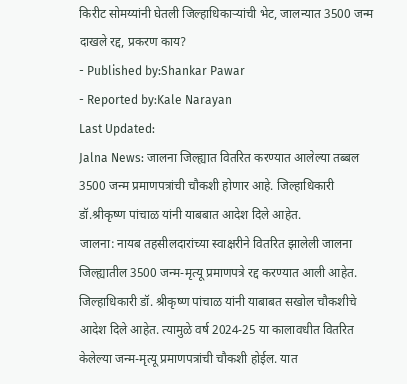किरीट सोमय्यांनी घेतली जिल्हाधिकाऱ्यांची भेट, जालन्यात 3500 जन्म दाखले रद्द, प्रकरण काय?
- Published by:Shankar Pawar
- Reported by:Kale Narayan
Last Updated:
Jalna News: जालना जिल्ह्यात वितरित करण्यात आलेल्या तब्बल 3500 जन्म प्रमाणपत्रांची चौकशी होणार आहे. जिल्हाधिकारी डॉ.श्रीकृष्ण पांचाळ यांनी याबबात आदेश दिले आहेत.
जालना: नायब तहसीलदारांच्या स्वाक्षरीने वितरित झालेली जालना जिल्ह्यातील 3500 जन्म-मृत्यू प्रमाणपत्रे रद्द करण्यात आली आहेत. जिल्हाधिकारी डॉ. श्रीकृष्ण पांचाळ यांनी याबाबत सखोल चौकशीचे आदेश दिले आहेत. त्यामुळे वर्ष 2024-25 या कालावधीत वितरित केलेल्या जन्म-मृत्यू प्रमाणपत्रांची चौकशी होईल. यात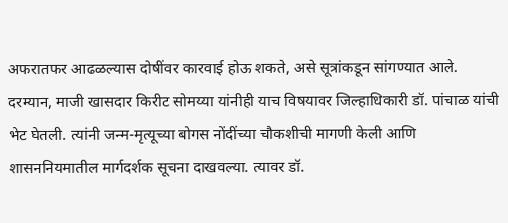अफरातफर आढळल्यास दोषींवर कारवाई होऊ शकते, असे सूत्रांकडून सांगण्यात आले.
दरम्यान, माजी खासदार किरीट सोमय्या यांनीही याच विषयावर जिल्हाधिकारी डॉ. पांचाळ यांची भेट घेतली. त्यांनी जन्म-मृत्यूच्या बोगस नोंदींच्या चौकशीची मागणी केली आणि शासननियमातील मार्गदर्शक सूचना दाखवल्या. त्यावर डॉ.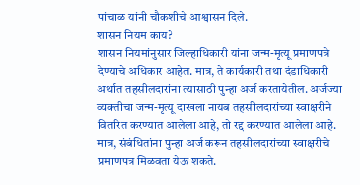पांचाळ यांनी चौकशीचे आश्वासन दिले.
शासन नियम काय?
शासन नियमांनुसार जिल्हाधिकारी यांना जन्म-मृत्यू प्रमाणपत्रे देण्याचे अधिकार आहेत. मात्र, ते कार्यकारी तथा दंडाधिकारी अर्थात तहसीलदारांना त्यासाठी पुन्हा अर्ज करतायेतील. अर्जज्या व्यक्तीचा जन्म-मृत्यू दाखला नायब तहसीलदारांच्या स्वाक्षरीने वितरित करण्यात आलेला आहे, तो रद्द करण्यात आलेला आहे. मात्र, संबंधितांना पुन्हा अर्ज करून तहसीलदारांच्या स्वाक्षरीचे प्रमाणपत्र मिळवता येऊ शकते.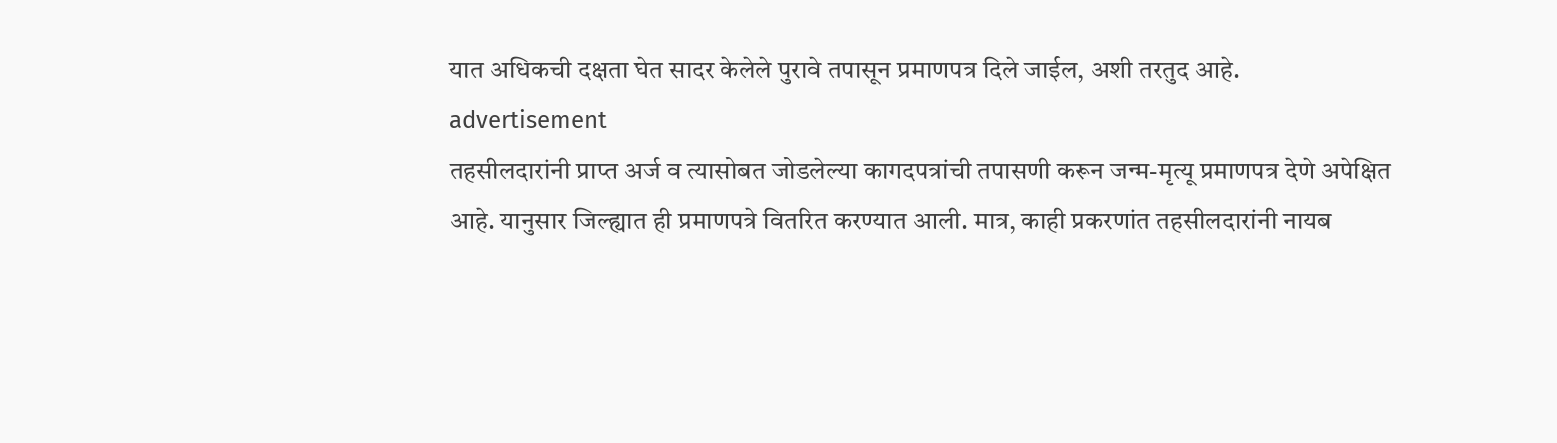यात अधिकची दक्षता घेत सादर केलेले पुरावे तपासून प्रमाणपत्र दिले जाईल, अशी तरतुद आहे.
advertisement
तहसीलदारांनी प्राप्त अर्ज व त्यासोबत जोडलेल्या कागदपत्रांची तपासणी करून जन्म-मृत्यू प्रमाणपत्र देणे अपेक्षित आहे. यानुसार जिल्ह्यात ही प्रमाणपत्रे वितरित करण्यात आली. मात्र, काही प्रकरणांत तहसीलदारांनी नायब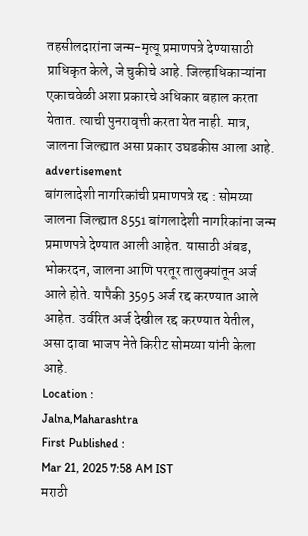तहसीलदारांना जन्म-मृत्यू प्रमाणपत्रे देण्यासाठी प्राधिकृत केले, जे चुकीचे आहे. जिल्हाधिकाऱ्यांना एकाचवेळी अशा प्रकारचे अधिकार बहाल करता येतात. त्याची पुनरावृत्ती करता येत नाही. मात्र, जालना जिल्ह्यात असा प्रकार उघडकीस आला आहे.
advertisement
बांगलादेशी नागरिकांची प्रमाणपत्रे रद्द : सोमय्या
जालना जिल्ह्यात 8551 बांगलादेशी नागरिकांना जन्म प्रमाणपत्रे देण्यात आली आहेत. यासाठी अंबड, भोकरदन, जालना आणि परतूर तालुक्यांतून अर्ज आले होते. यापैकी 3595 अर्ज रद्द करण्यात आले आहेत. उर्वरित अर्ज देखील रद्द करण्यात येतील, असा दावा भाजप नेते किरीट सोमय्या यांनी केला आहे.
Location :
Jalna,Maharashtra
First Published :
Mar 21, 2025 7:58 AM IST
मराठी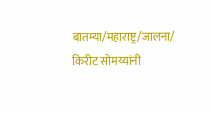बातम्या/महाराष्ट्र/जालना/
किरीट सोमय्यांनी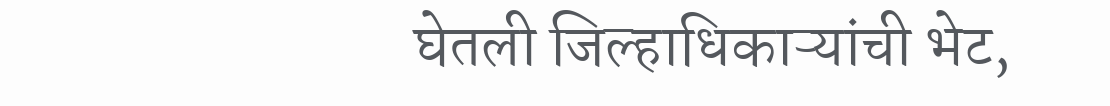घेतली जिल्हाधिकाऱ्यांची भेट,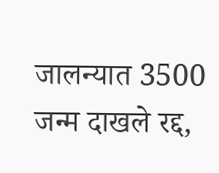जालन्यात 3500 जन्म दाखले रद्द,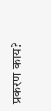प्रकरण काय?